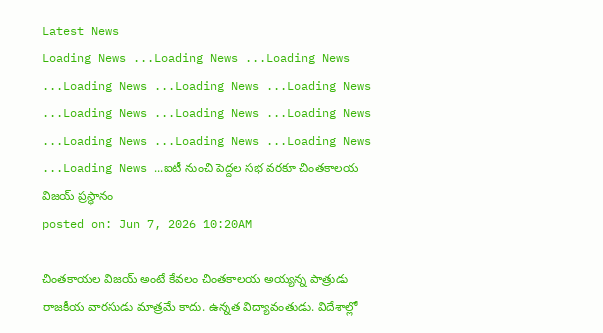Latest News
Loading News ...Loading News ...Loading News ...Loading News ...Loading News ...Loading News ...Loading News ...Loading News ...Loading News ...Loading News ...Loading News ...Loading News ...Loading News ...ఐటీ నుంచి పెద్దల సభ వరకూ చింతకాలయ విజయ్ ప్రస్థానం
posted on: Jun 7, 2026 10:20AM

చింతకాయల విజయ్ అంటే కేవలం చింతకాలయ అయ్యన్న పాత్రుడు రాజకీయ వారసుడు మాత్రమే కాదు. ఉన్నత విద్యావంతుడు. విదేశాల్లో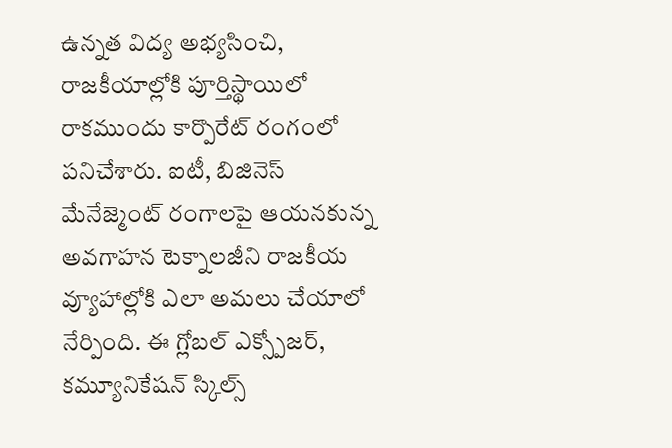ఉన్నత విద్య అభ్యసించి, రాజకీయాల్లోకి పూర్తిస్థాయిలో రాకముందు కార్పొరేట్ రంగంలో పనిచేశారు. ఐటీ, బిజినెస్ మేనేజ్మెంట్ రంగాలపై ఆయనకున్న అవగాహన టెక్నాలజీని రాజకీయ వ్యూహాల్లోకి ఎలా అమలు చేయాలో నేర్పింది. ఈ గ్లోబల్ ఎక్స్పోజర్, కమ్యూనికేషన్ స్కిల్స్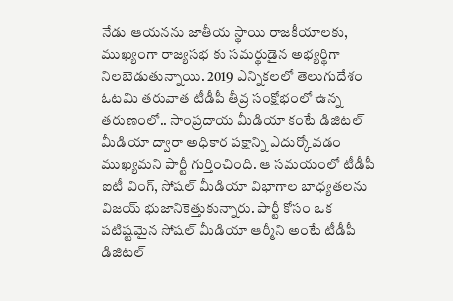నేడు ఆయనను జాతీయ స్థాయి రాజకీయాలకు, ముఖ్యంగా రాజ్యసభ కు సమర్థుడైన అభ్యర్థిగా నిలబెడుతున్నాయి. 2019 ఎన్నికలలో తెలుగుదేశం ఓటమి తరువాత టీడీపీ తీవ్ర సంక్షోభంలో ఉన్న తరుణంలో.. సాంప్రదాయ మీడియా కంటే డిజిటల్ మీడియా ద్వారా అధికార పక్షాన్ని ఎదుర్కోవడం ముఖ్యమని పార్టీ గుర్తించింది. ఆ సమయంలో టీడీపీ ఐటీ వింగ్, సోషల్ మీడియా విభాగాల బాధ్యతలను విజయ్ భుజానికెత్తుకున్నారు. పార్టీ కోసం ఒక పటిష్టమైన సోషల్ మీడియా ఆర్మీని అంటే టీడీపీ డిజిటల్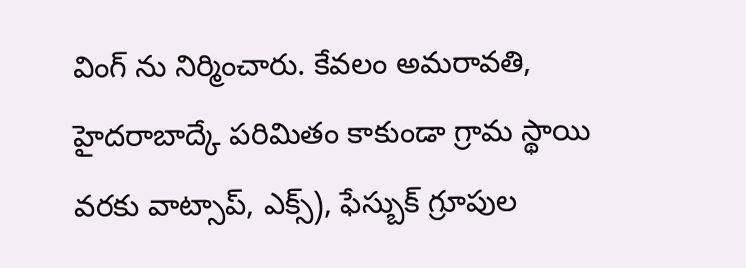వింగ్ ను నిర్మించారు. కేవలం అమరావతి, హైదరాబాద్కే పరిమితం కాకుండా గ్రామ స్థాయి వరకు వాట్సాప్, ఎక్స్), ఫేస్బుక్ గ్రూపుల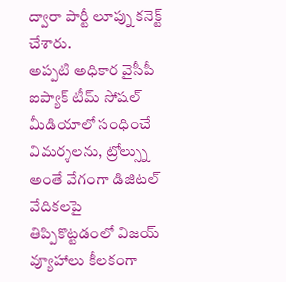ద్వారా పార్టీ లూప్ను కనెక్ట్ చేశారు.
అప్పటి అధికార వైసీపీ ఐప్యాక్ టీమ్ సోషల్ మీడియాలో సంధించే విమర్శలను, ట్రోల్స్ను అంతే వేగంగా డిజిటల్ వేదికలపై తిప్పికొట్టడంలో విజయ్ వ్యూహాలు కీలకంగా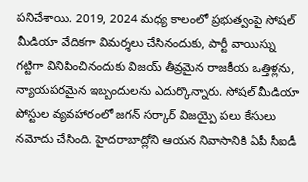పనిచేశాయి. 2019, 2024 మధ్య కాలంలో ప్రభుత్వంపై సోషల్ మీడియా వేదికగా విమర్శలు చేసినందుకు, పార్టీ వాయిస్ను గట్టిగా వినిపించినందుకు విజయ్ తీవ్రమైన రాజకీయ ఒత్తిళ్లను, న్యాయపరమైన ఇబ్బందులను ఎదుర్కొన్నారు. సోషల్ మీడియా పోస్టుల వ్యవహారంలో జగన్ సర్కార్ విజయ్పై పలు కేసులు నమోదు చేసింది. హైదరాబాద్లోని ఆయన నివాసానికి ఏపీ సీఐడీ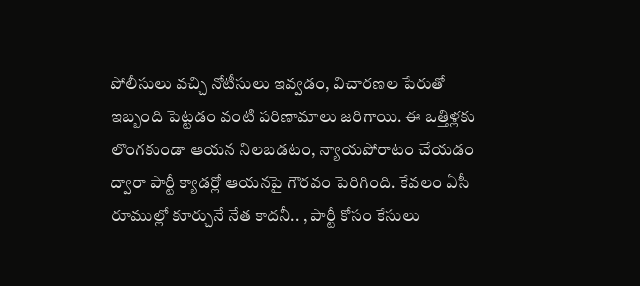పోలీసులు వచ్చి నోటీసులు ఇవ్వడం, విచారణల పేరుతో ఇబ్బంది పెట్టడం వంటి పరిణామాలు జరిగాయి. ఈ ఒత్తిళ్లకు లొంగకుండా ఆయన నిలబడటం, న్యాయపోరాటం చేయడం ద్వారా పార్టీ క్యాడర్లో ఆయనపై గౌరవం పెరిగింది. కేవలం ఏసీ రూముల్లో కూర్చునే నేత కాదనీ.. , పార్టీ కోసం కేసులు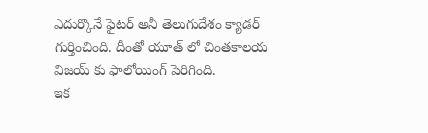ఎదుర్కొనే ఫైటర్ అనీ తెలుగుదేశం క్యాడర్ గుర్తించింది. దీంతో యూత్ లో చింతకాలయ విజయ్ కు ఫాలోయింగ్ పెరిగింది.
ఇక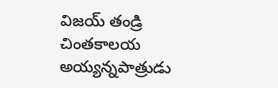విజయ్ తండ్రి చింతకాలయ అయ్యన్నపాత్రుడు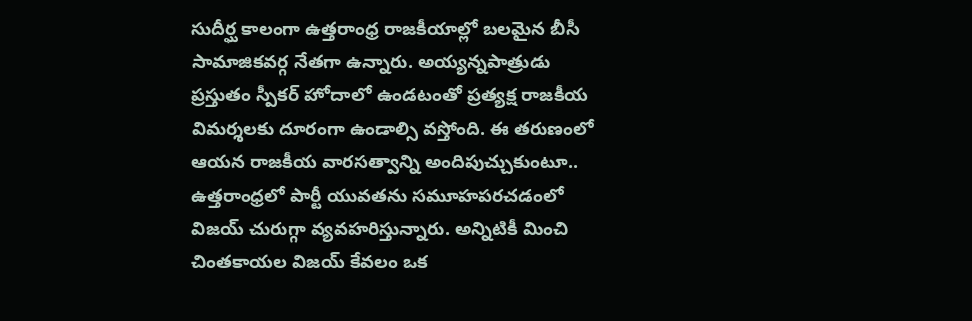సుదీర్ఘ కాలంగా ఉత్తరాంధ్ర రాజకీయాల్లో బలమైన బీసీ సామాజికవర్గ నేతగా ఉన్నారు. అయ్యన్నపాత్రుడు ప్రస్తుతం స్పీకర్ హోదాలో ఉండటంతో ప్రత్యక్ష రాజకీయ విమర్శలకు దూరంగా ఉండాల్సి వస్తోంది. ఈ తరుణంలో ఆయన రాజకీయ వారసత్వాన్ని అందిపుచ్చుకుంటూ.. ఉత్తరాంధ్రలో పార్టీ యువతను సమూహపరచడంలో విజయ్ చురుగ్గా వ్యవహరిస్తున్నారు. అన్నిటికీ మించి చింతకాయల విజయ్ కేవలం ఒక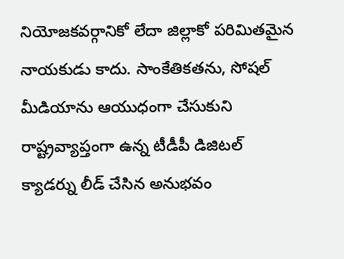నియోజకవర్గానికో లేదా జిల్లాకో పరిమితమైన నాయకుడు కాదు. సాంకేతికతను, సోషల్ మీడియాను ఆయుధంగా చేసుకుని రాష్ట్రవ్యాప్తంగా ఉన్న టీడీపీ డిజిటల్ క్యాడర్ను లీడ్ చేసిన అనుభవం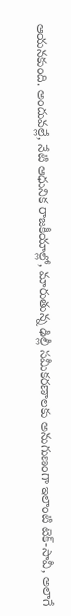ఆయనకుంది. అందువల్లే, నేటి ఆధునిక రాజకీయాల్లో, మారుతున్న ఢిల్లీ సమీకరణాలకు అనుగుణంగా ఇలాంటి టెక్-సావీ, అలాగే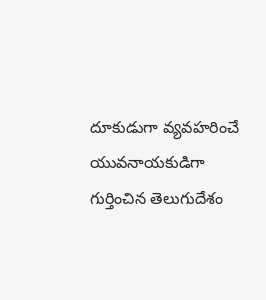దూకుడుగా వ్యవహరించే యువనాయకుడిగా గుర్తించిన తెలుగుదేశం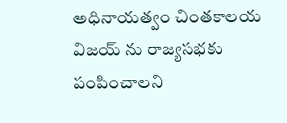అధినాయత్వం చింతకాలయ విజయ్ ను రాజ్యసభకు పంపించాలని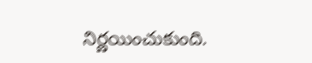నిర్ణయించుకుంది.